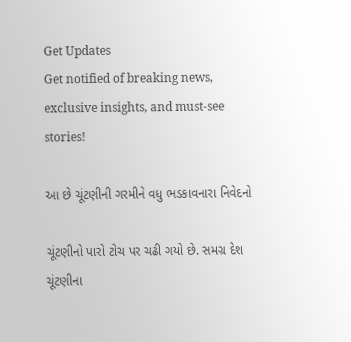Get Updates
Get notified of breaking news, exclusive insights, and must-see stories!

આ છે ચૂંટણીની ગરમીને વધુ ભડકાવનારા નિવેદનો

ચૂંટણીનો પારો ટોચ પર ચઢી ગયો છે. સમગ્ર દેશ ચૂંટણીના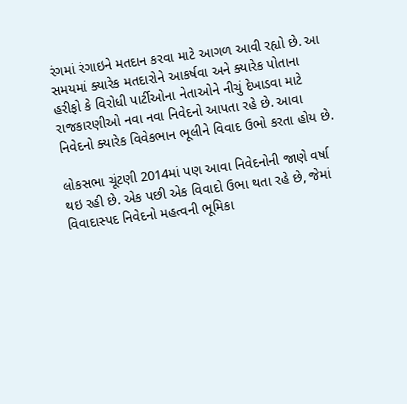રંગમાં રંગાઇને મતદાન કરવા માટે આગળ આવી રહ્યો છે. આ સમયમાં ક્યારેક મતદારોને આકર્ષવા અને ક્યારેક પોતાના હરીફો કે વિરોધી પાર્ટીઓના નેતાઓને નીચું દેખાડવા માટે રાજકારણીઓ નવા નવા નિવેદનો આપતા રહે છે. આવા નિવેદનો ક્યારેક વિવેકભાન ભૂલીને વિવાદ ઉભો કરતા હોય છે.

લોકસભા ચૂંટણી 2014માં પણ આવા નિવેદનોની જાણે વર્ષા થઇ રહી છે. એક પછી એક વિવાદો ઉભા થતા રહે છે, જેમાં વિવાદાસ્પદ નિવેદનો મહત્વની ભૂમિકા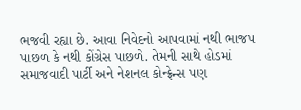ભજવી રહ્યા છે. આવા નિવેદનો આપવામાં નથી ભાજપ પાછળ કે નથી કોંગ્રેસ પાછળે. તેમની સાથે હોડમાં સમાજવાદી પાર્ટી અને નેશનલ કોન્ફ્રેન્સ પણ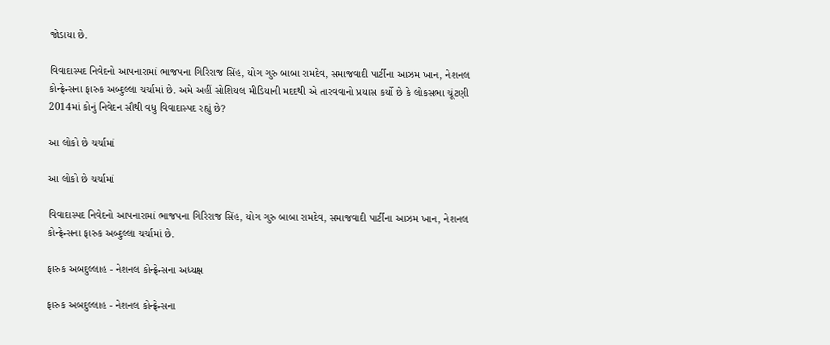જોડાયા છે.

વિવાદાસ્પદ નિવેદનો આપનારામાં ભાજપના ગિરિરાજ સિંહ, યોગ ગુરુ બાબા રામદેવ, સમાજવાદી પાર્ટીના આઝમ ખાન, નેશનલ કોન્ફ્રેન્સના ફારુક અબ્દુલ્લા ચર્ચામાં છે. અમે અહીં સોશિયલ મીડિયાની મદદથી એ તારવવાનો પ્રયાસ કર્યો છે કે લોકસભા ચૂંટણી 2014માં કોનું નિવેદન સૌથી વધુ વિવાદાસ્પદ રહ્યું છે?

આ લોકો છે ચર્ચામાં

આ લોકો છે ચર્ચામાં

વિવાદાસ્પદ નિવેદનો આપનારામાં ભાજપના ગિરિરાજ સિંહ, યોગ ગુરુ બાબા રામદેવ, સમાજવાદી પાર્ટીના આઝમ ખાન, નેશનલ કોન્ફ્રેન્સના ફારુક અબ્દુલ્લા ચર્ચામાં છે.

ફારુક અબદુલ્લાહ - નેશનલ કોન્ફ્રેન્સના અધ્યક્ષ

ફારુક અબદુલ્લાહ - નેશનલ કોન્ફ્રેન્સના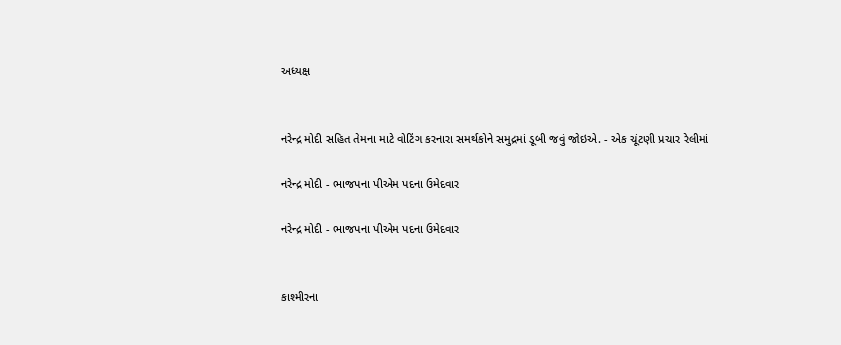અધ્યક્ષ


નરેન્દ્ર મોદી સહિત તેમના માટે વોટિંગ કરનારા સમર્થકોને સમુદ્રમાં ડૂબી જવું જોઇએ. - એક ચૂંટણી પ્રચાર રેલીમાં

નરેન્દ્ર મોદી - ભાજપના પીએમ પદના ઉમેદવાર

નરેન્દ્ર મોદી - ભાજપના પીએમ પદના ઉમેદવાર


કાશ્મીરના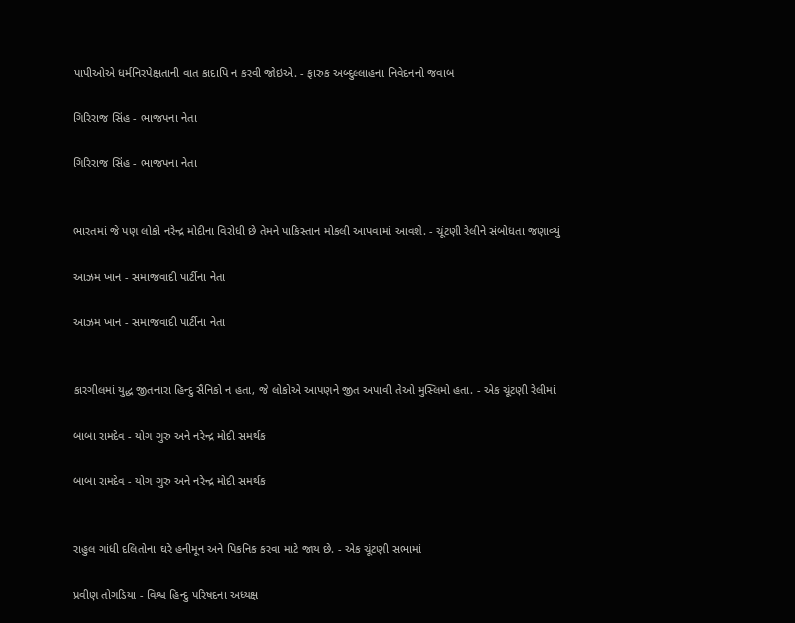પાપીઓએ ધર્મનિરપેક્ષતાની વાત કાદાપિ ન કરવી જોઇએ. - ફારુક અબ્દુલ્લાહના નિવેદનનો જવાબ

ગિરિરાજ સિંહ - ભાજપના નેતા

ગિરિરાજ સિંહ - ભાજપના નેતા


ભારતમાં જે પણ લોકો નરેન્દ્ર મોદીના વિરોધી છે તેમને પાકિસ્તાન મોકલી આપવામાં આવશે. - ચૂંટણી રેલીને સંબોધતા જણાવ્યું

આઝમ ખાન - સમાજવાદી પાર્ટીના નેતા

આઝમ ખાન - સમાજવાદી પાર્ટીના નેતા


કારગીલમાં યુદ્ધ જીતનારા હિન્દુ સૈનિકો ન હતા, જે લોકોએ આપણને જીત અપાવી તેઓ મુસ્લિમો હતા. - એક ચૂંટણી રેલીમાં

બાબા રામદેવ - યોગ ગુરુ અને નરેન્દ્ર મોદી સમર્થક

બાબા રામદેવ - યોગ ગુરુ અને નરેન્દ્ર મોદી સમર્થક


રાહુલ ગાંધી દલિતોના ઘરે હનીમૂન અને પિકનિક કરવા માટે જાય છે. - એક ચૂંટણી સભામાં

પ્રવીણ તોગડિયા - વિશ્વ હિન્દુ પરિષદના અધ્યક્ષ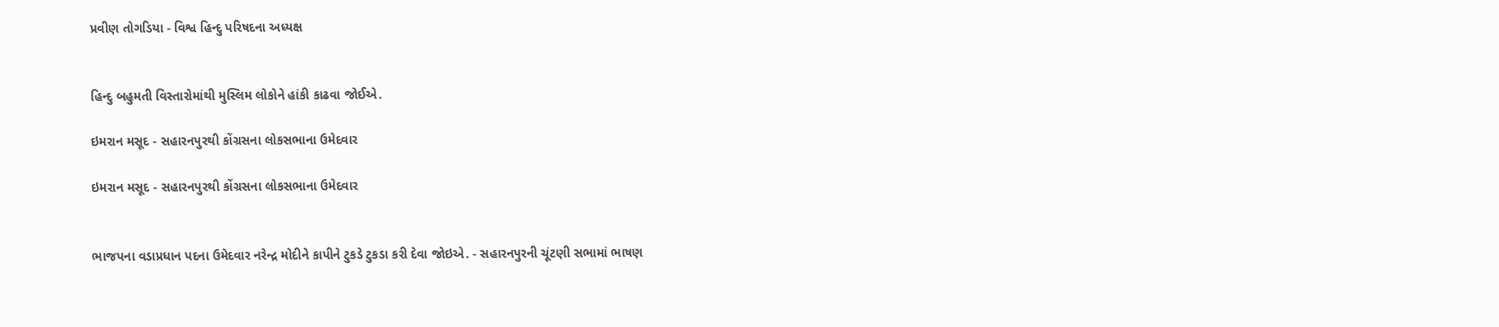પ્રવીણ તોગડિયા - વિશ્વ હિન્દુ પરિષદના અધ્યક્ષ


હિન્દુ બહુમતી વિસ્તારોમાંથી મુસ્લિમ લોકોને હાંકી કાઢવા જોઈએ.

ઇમરાન મસૂદ - સહારનપુરથી કોંગ્રસના લોકસભાના ઉમેદવાર

ઇમરાન મસૂદ - સહારનપુરથી કોંગ્રસના લોકસભાના ઉમેદવાર


ભાજપના વડાપ્રધાન પદના ઉમેદવાર નરેન્દ્ર મોદીને કાપીને ટુકડે ટુકડા કરી દેવા જોઇએ. - સહારનપુરની ચૂંટણી સભામાં ભાષણ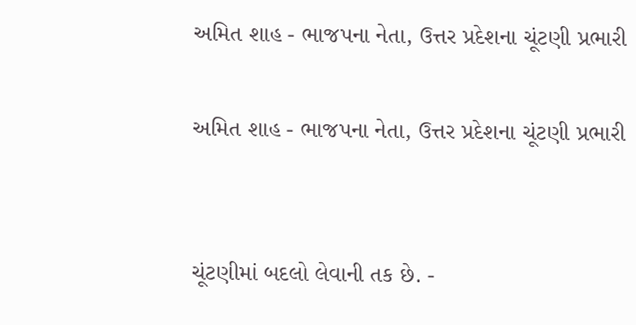અમિત શાહ - ભાજપના નેતા, ઉત્તર પ્રદેશના ચૂંટણી પ્રભારી

અમિત શાહ - ભાજપના નેતા, ઉત્તર પ્રદેશના ચૂંટણી પ્રભારી


ચૂંટણીમાં બદલો લેવાની તક છે. -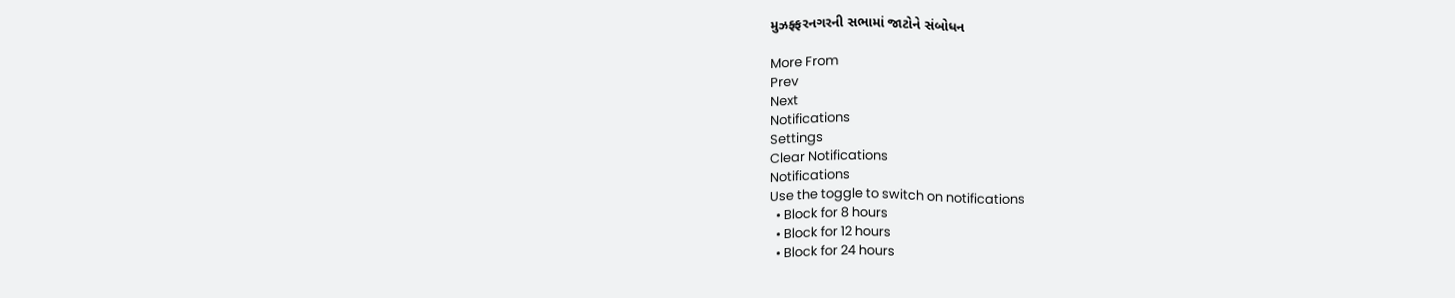મુઝફ્ફરનગરની સભામાં જાટોને સંબોધન

More From
Prev
Next
Notifications
Settings
Clear Notifications
Notifications
Use the toggle to switch on notifications
  • Block for 8 hours
  • Block for 12 hours
  • Block for 24 hours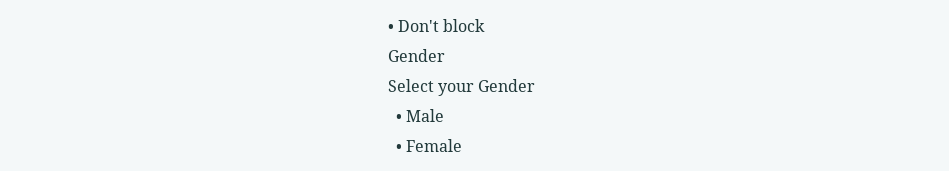• Don't block
Gender
Select your Gender
  • Male
  • Female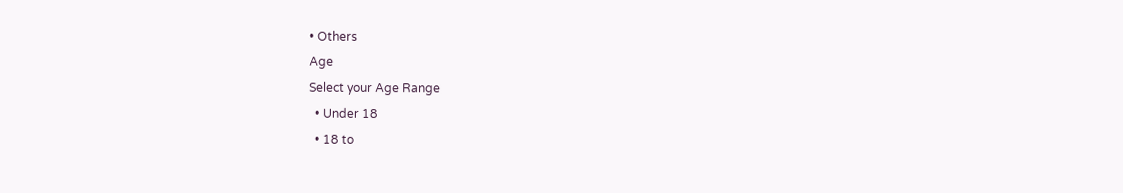• Others
Age
Select your Age Range
  • Under 18
  • 18 to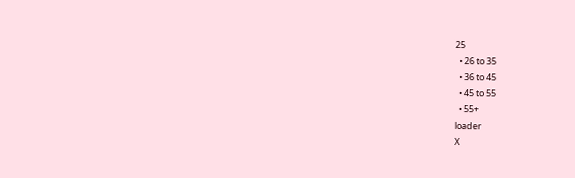25
  • 26 to 35
  • 36 to 45
  • 45 to 55
  • 55+
loader
X